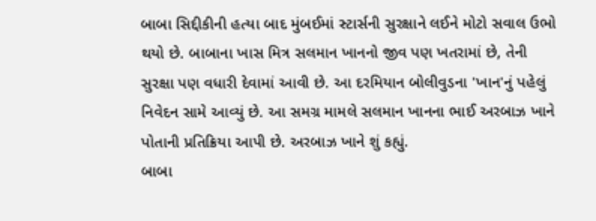બાબા સિદ્દીકીની હત્યા બાદ મુંબઈમાં સ્ટાર્સની સુરક્ષાને લઈને મોટો સવાલ ઉભો થયો છે. બાબાના ખાસ મિત્ર સલમાન ખાનનો જીવ પણ ખતરામાં છે, તેની સુરક્ષા પણ વધારી દેવામાં આવી છે. આ દરમિયાન બોલીવુડના 'ખાન'નું પહેલું નિવેદન સામે આવ્યું છે. આ સમગ્ર મામલે સલમાન ખાનના ભાઈ અરબાઝ ખાને પોતાની પ્રતિક્રિયા આપી છે. અરબાઝ ખાને શું કહ્યું.
બાબા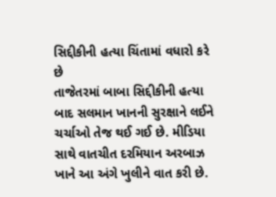સિદ્દીકીની હત્યા ચિંતામાં વધારો કરે છે
તાજેતરમાં બાબા સિદ્દીકીની હત્યા બાદ સલમાન ખાનની સુરક્ષાને લઈને ચર્ચાઓ તેજ થઈ ગઈ છે. મીડિયા સાથે વાતચીત દરમિયાન અરબાઝ ખાને આ અંગે ખુલીને વાત કરી છે.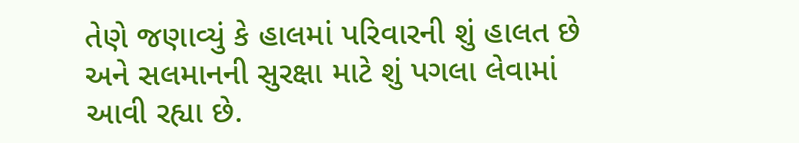તેણે જણાવ્યું કે હાલમાં પરિવારની શું હાલત છે અને સલમાનની સુરક્ષા માટે શું પગલા લેવામાં આવી રહ્યા છે.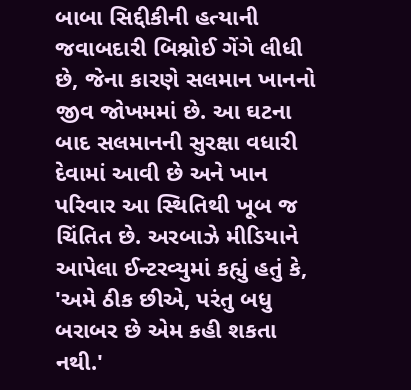બાબા સિદ્દીકીની હત્યાની જવાબદારી બિશ્નોઈ ગેંગે લીધી છે, જેના કારણે સલમાન ખાનનો જીવ જોખમમાં છે. આ ઘટના બાદ સલમાનની સુરક્ષા વધારી દેવામાં આવી છે અને ખાન પરિવાર આ સ્થિતિથી ખૂબ જ ચિંતિત છે. અરબાઝે મીડિયાને આપેલા ઈન્ટરવ્યુમાં કહ્યું હતું કે, 'અમે ઠીક છીએ, પરંતુ બધુ બરાબર છે એમ કહી શકતા નથી.'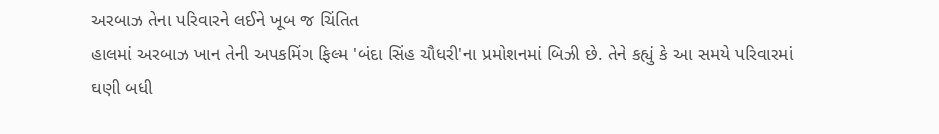અરબાઝ તેના પરિવારને લઈને ખૂબ જ ચિંતિત
હાલમાં અરબાઝ ખાન તેની અપકમિંગ ફિલ્મ 'બંદા સિંહ ચૌધરી'ના પ્રમોશનમાં બિઝી છે. તેને કહ્યું કે આ સમયે પરિવારમાં ઘણી બધી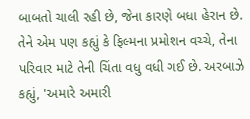બાબતો ચાલી રહી છે, જેના કારણે બધા હેરાન છે. તેને એમ પણ કહ્યું કે ફિલ્મના પ્રમોશન વચ્ચે, તેના પરિવાર માટે તેની ચિંતા વધુ વધી ગઈ છે. અરબાઝે કહ્યું, 'અમારે અમારી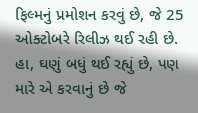ફિલ્મનું પ્રમોશન કરવું છે, જે 25 ઓક્ટોબરે રિલીઝ થઈ રહી છે. હા, ઘણું બધું થઈ રહ્યું છે, પણ મારે એ કરવાનું છે જે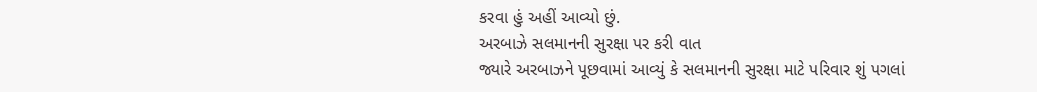કરવા હું અહીં આવ્યો છું.
અરબાઝે સલમાનની સુરક્ષા પર કરી વાત
જ્યારે અરબાઝને પૂછવામાં આવ્યું કે સલમાનની સુરક્ષા માટે પરિવાર શું પગલાં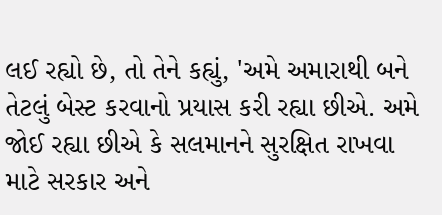લઈ રહ્યો છે, તો તેને કહ્યું, 'અમે અમારાથી બને તેટલું બેસ્ટ કરવાનો પ્રયાસ કરી રહ્યા છીએ. અમે જોઈ રહ્યા છીએ કે સલમાનને સુરક્ષિત રાખવા માટે સરકાર અને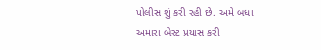પોલીસ શું કરી રહી છે. અમે બધા અમારા બેસ્ટ પ્રયાસ કરી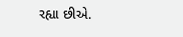રહ્યા છીએ.